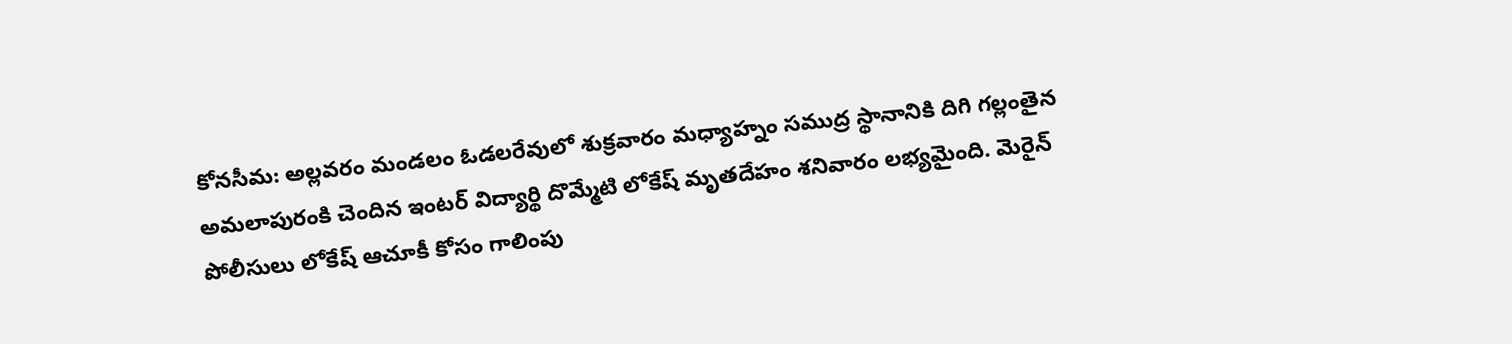కోనసీమ: అల్లవరం మండలం ఓడలరేవులో శుక్రవారం మధ్యాహ్నం సముద్ర స్థానానికి దిగి గల్లంతైన అమలాపురంకి చెందిన ఇంటర్ విద్యార్థి దొమ్మేటి లోకేష్ మృతదేహం శనివారం లభ్యమైంది. మెరైన్ పోలీసులు లోకేష్ ఆచూకీ కోసం గాలింపు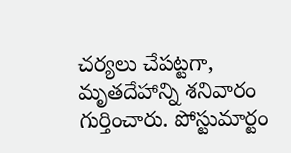చర్యలు చేపట్టగా, మృతదేహాన్ని శనివారం గుర్తించారు. పోస్టుమార్టం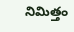నిమిత్తం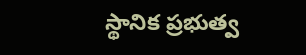స్థానిక ప్రభుత్వ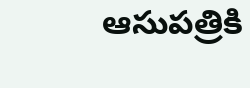ఆసుపత్రికి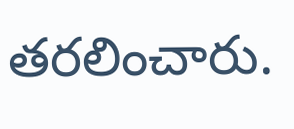తరలించారు.